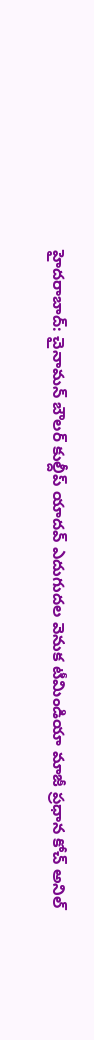హైదరాబాద్: చైనామన్ బౌలర్ కుల్దీప్ యాదవ్ ఎదుగుదల వెనుక టీమిండియా మాజీ ప్రధాన కోచ్ అనిల్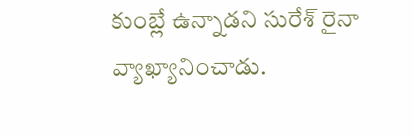కుంబ్లే ఉన్నాడని సురేశ్ రైనా వ్యాఖ్యానించాడు.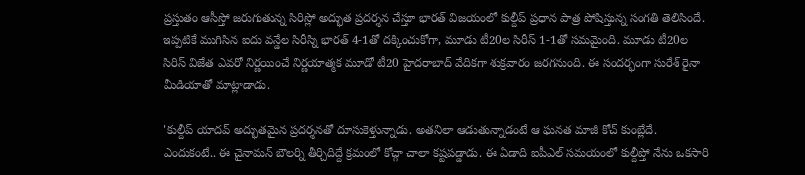ప్రస్తుతం ఆసీస్తో జరుగుతున్న సిరిస్లో అద్భుత ప్రదర్శన చేస్తూ భారత్ విజయంలో కుల్దీప్ ప్రధాన పాత్ర పోషిస్తున్న సంగతి తెలిసిందే.
ఇప్పటికే ముగిసిన ఐదు వన్డేల సిరీస్ని భారత్ 4-1తో దక్కించుకోగా, మూడు టీ20ల సిరీస్ 1-1తో సమమైంది. మూడు టీ20ల సిరిస్ విజేత ఎవరో నిర్ణయించే నిర్ణయాత్మక మూడో టీ20 హైదరాబాద్ వేదికగా శుక్రవారం జరగనుంది. ఈ సందర్భంగా సురేశ్ రైనా మీడియాతో మాట్లాడాడు.

'కుల్దీప్ యాదవ్ అద్భుతమైన ప్రదర్శనతో దూసుకెళ్తున్నాడు. అతనిలా ఆడుతున్నాడంటే ఆ ఘనత మాజీ కోచ్ కుంబ్లేదే. ఎందుకంటే.. ఈ చైనామన్ బౌలర్ని తీర్చిదిద్దే క్రమంలో కోచ్గా చాలా కష్టపడ్డాడు. ఈ ఏడాది ఐపీఎల్ సమయంలో కుల్దీప్తో నేను ఒకసారి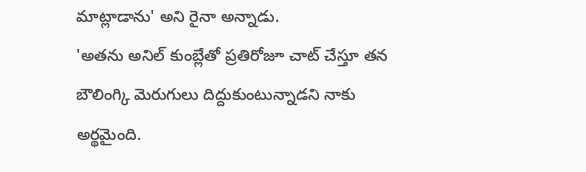మాట్లాడాను' అని రైనా అన్నాడు.
'అతను అనిల్ కుంబ్లేతో ప్రతిరోజూ చాట్ చేస్తూ తన బౌలింగ్కి మెరుగులు దిద్దుకుంటున్నాడని నాకు అర్థమైంది.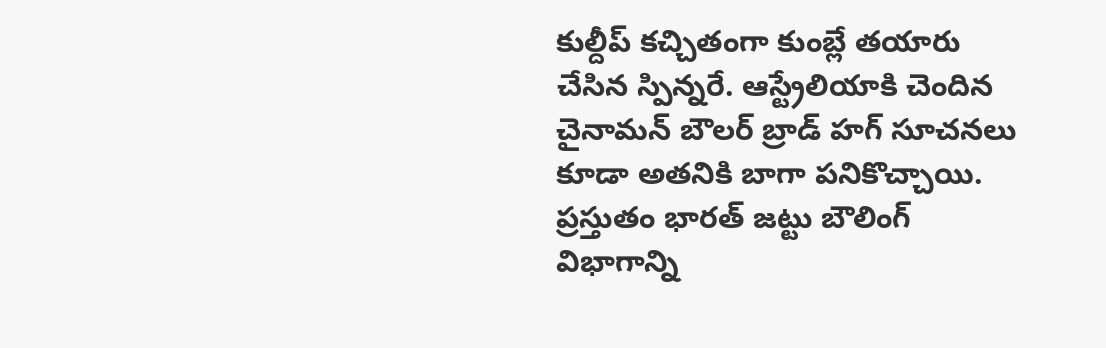కుల్దీప్ కచ్చితంగా కుంబ్లే తయారు చేసిన స్పిన్నరే. ఆస్ట్రేలియాకి చెందిన చైనామన్ బౌలర్ బ్రాడ్ హగ్ సూచనలు కూడా అతనికి బాగా పనికొచ్చాయి. ప్రస్తుతం భారత్ జట్టు బౌలింగ్ విభాగాన్ని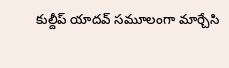కుల్దీప్ యాదవ్ సమూలంగా మార్చేసి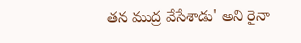తన ముద్ర వేసేశాడు' అని రైనా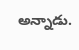అన్నాడు.